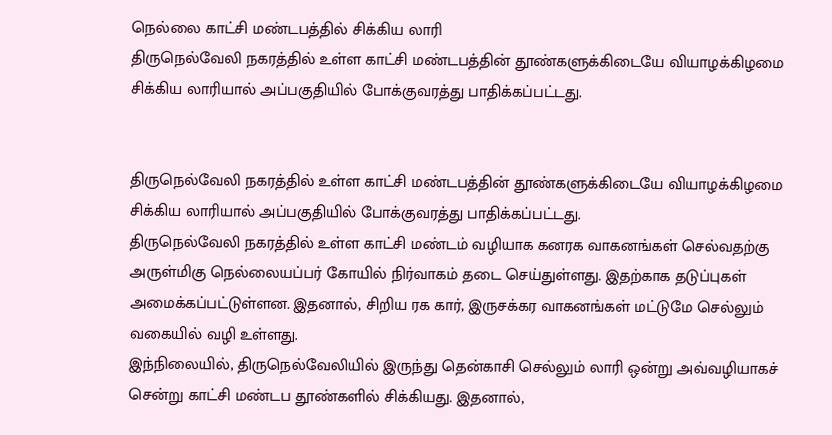நெல்லை காட்சி மண்டபத்தில் சிக்கிய லாரி
திருநெல்வேலி நகரத்தில் உள்ள காட்சி மண்டபத்தின் தூண்களுக்கிடையே வியாழக்கிழமை சிக்கிய லாரியால் அப்பகுதியில் போக்குவரத்து பாதிக்கப்பட்டது.


திருநெல்வேலி நகரத்தில் உள்ள காட்சி மண்டபத்தின் தூண்களுக்கிடையே வியாழக்கிழமை சிக்கிய லாரியால் அப்பகுதியில் போக்குவரத்து பாதிக்கப்பட்டது.
திருநெல்வேலி நகரத்தில் உள்ள காட்சி மண்டம் வழியாக கனரக வாகனங்கள் செல்வதற்கு அருள்மிகு நெல்லையப்பர் கோயில் நிர்வாகம் தடை செய்துள்ளது. இதற்காக தடுப்புகள் அமைக்கப்பட்டுள்ளன. இதனால், சிறிய ரக கார், இருசக்கர வாகனங்கள் மட்டுமே செல்லும் வகையில் வழி உள்ளது.
இந்நிலையில், திருநெல்வேலியில் இருந்து தென்காசி செல்லும் லாரி ஒன்று அவ்வழியாகச் சென்று காட்சி மண்டப தூண்களில் சிக்கியது. இதனால்,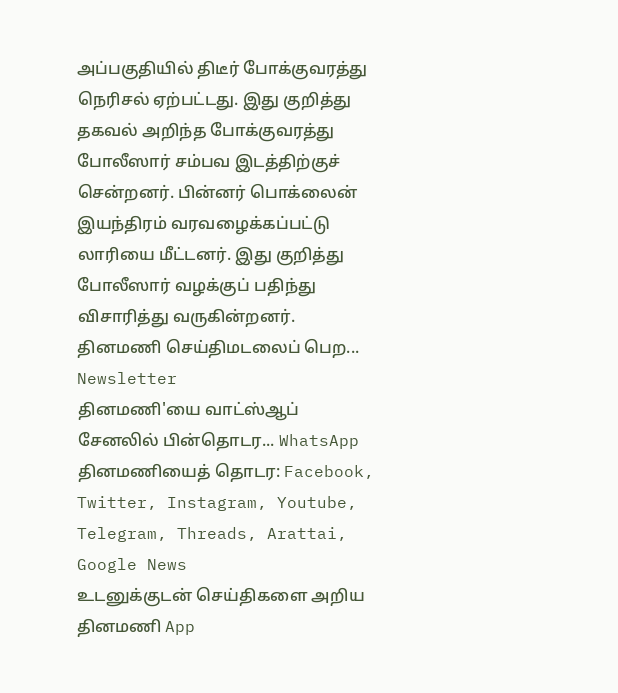அப்பகுதியில் திடீர் போக்குவரத்து நெரிசல் ஏற்பட்டது. இது குறித்து தகவல் அறிந்த போக்குவரத்து போலீஸார் சம்பவ இடத்திற்குச் சென்றனர். பின்னர் பொக்லைன் இயந்திரம் வரவழைக்கப்பட்டு லாரியை மீட்டனர். இது குறித்து போலீஸார் வழக்குப் பதிந்து விசாரித்து வருகின்றனர்.
தினமணி செய்திமடலைப் பெற... Newsletter
தினமணி'யை வாட்ஸ்ஆப் சேனலில் பின்தொடர... WhatsApp
தினமணியைத் தொடர: Facebook, Twitter, Instagram, Youtube, Telegram, Threads, Arattai, Google News
உடனுக்குடன் செய்திகளை அறிய தினமணி App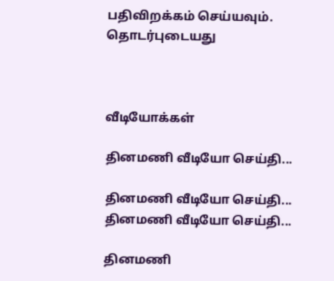பதிவிறக்கம் செய்யவும்.
தொடர்புடையது



வீடியோக்கள்

தினமணி வீடியோ செய்தி...

தினமணி வீடியோ செய்தி...
தினமணி வீடியோ செய்தி...

தினமணி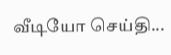வீடியோ செய்தி...